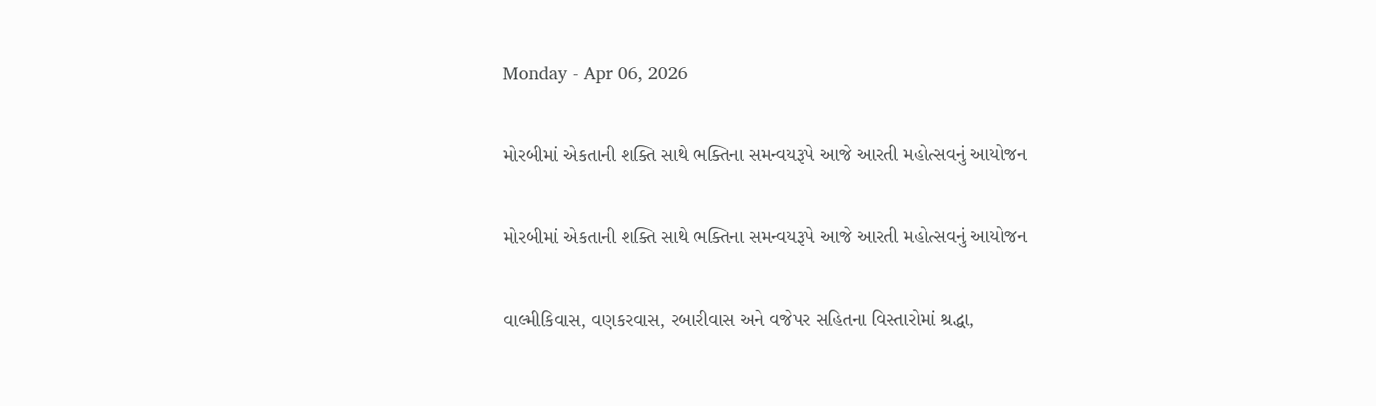Monday - Apr 06, 2026

મોરબીમાં એકતાની શક્તિ સાથે ભક્તિના સમન્વયરૂપે આજે આરતી મહોત્સવનું આયોજન

મોરબીમાં એકતાની શક્તિ સાથે ભક્તિના સમન્વયરૂપે આજે આરતી મહોત્સવનું આયોજન

વાલ્મીકિવાસ, વણકરવાસ, રબારીવાસ અને વજેપર સહિતના વિસ્તારોમાં શ્રદ્ધા,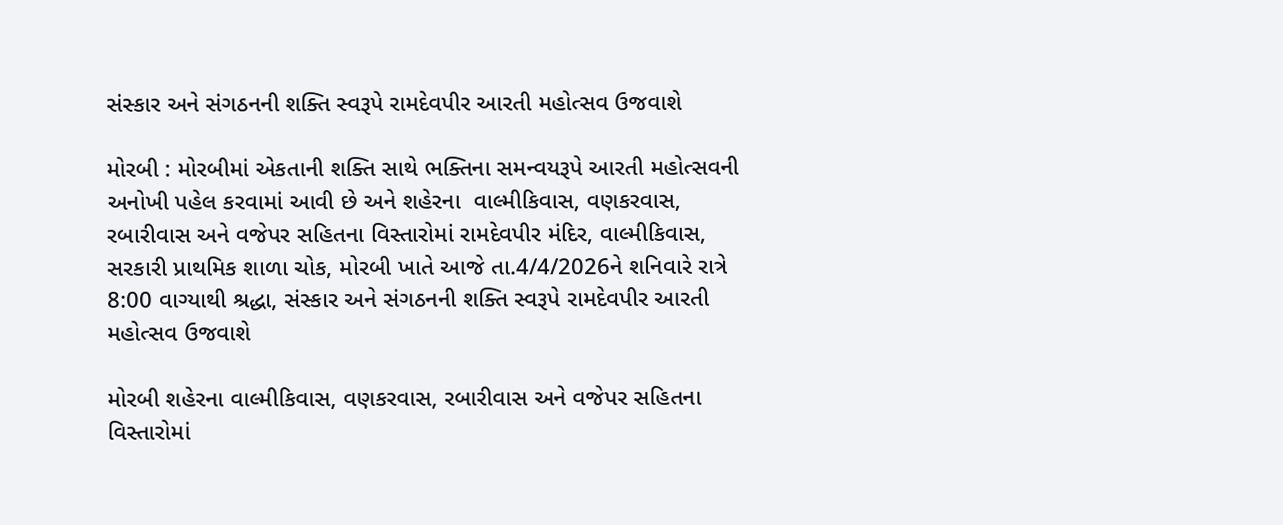સંસ્કાર અને સંગઠનની શક્તિ સ્વરૂપે રામદેવપીર આરતી મહોત્સવ ઉજવાશે

મોરબી : મોરબીમાં એકતાની શક્તિ સાથે ભક્તિના સમન્વયરૂપે આરતી મહોત્સવની અનોખી પહેલ કરવામાં આવી છે અને શહેરના  વાલ્મીકિવાસ, વણકરવાસ, રબારીવાસ અને વજેપર સહિતના વિસ્તારોમાં રામદેવપીર મંદિર, વાલ્મીકિવાસ, સરકારી પ્રાથમિક શાળા ચોક, મોરબી ખાતે આજે તા.4/4/2026ને શનિવારે રાત્રે 8:00 વાગ્યાથી શ્રદ્ધા, સંસ્કાર અને સંગઠનની શક્તિ સ્વરૂપે રામદેવપીર આરતી મહોત્સવ ઉજવાશે

મોરબી શહેરના વાલ્મીકિવાસ, વણકરવાસ, રબારીવાસ અને વજેપર સહિતના વિસ્તારોમાં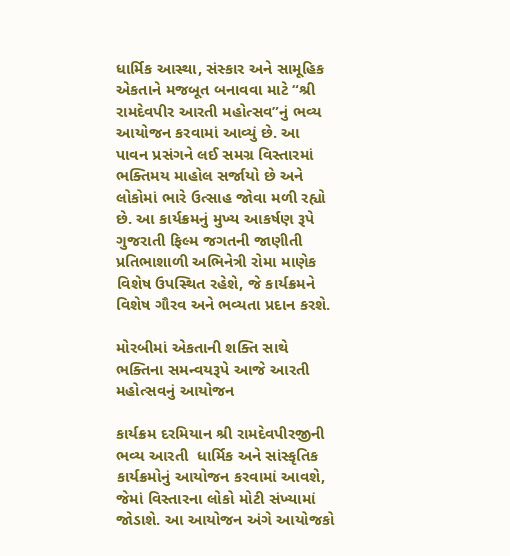ધાર્મિક આસ્થા, સંસ્કાર અને સામૂહિક એકતાને મજબૂત બનાવવા માટે “શ્રી રામદેવપીર આરતી મહોત્સવ”નું ભવ્ય આયોજન કરવામાં આવ્યું છે. આ પાવન પ્રસંગને લઈ સમગ્ર વિસ્તારમાં ભક્તિમય માહોલ સર્જાયો છે અને લોકોમાં ભારે ઉત્સાહ જોવા મળી રહ્યો છે. આ કાર્યક્રમનું મુખ્ય આકર્ષણ રૂપે ગુજરાતી ફિલ્મ જગતની જાણીતી પ્રતિભાશાળી અભિનેત્રી રોમા માણેક વિશેષ ઉપસ્થિત રહેશે, જે કાર્યક્રમને વિશેષ ગૌરવ અને ભવ્યતા પ્રદાન કરશે.

મોરબીમાં એકતાની શક્તિ સાથે ભક્તિના સમન્વયરૂપે આજે આરતી મહોત્સવનું આયોજન

કાર્યક્રમ દરમિયાન શ્રી રામદેવપીરજીની ભવ્ય આરતી  ધાર્મિક અને સાંસ્કૃતિક કાર્યક્રમોનું આયોજન કરવામાં આવશે, જેમાં વિસ્તારના લોકો મોટી સંખ્યામાં જોડાશે. આ આયોજન અંગે આયોજકો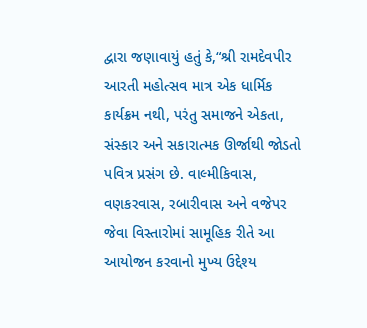દ્વારા જણાવાયું હતું કે,“શ્રી રામદેવપીર આરતી મહોત્સવ માત્ર એક ધાર્મિક કાર્યક્રમ નથી, પરંતુ સમાજને એકતા, સંસ્કાર અને સકારાત્મક ઊર્જાથી જોડતો પવિત્ર પ્રસંગ છે. વાલ્મીકિવાસ, વણકરવાસ, રબારીવાસ અને વજેપર જેવા વિસ્તારોમાં સામૂહિક રીતે આ આયોજન કરવાનો મુખ્ય ઉદ્દેશ્ય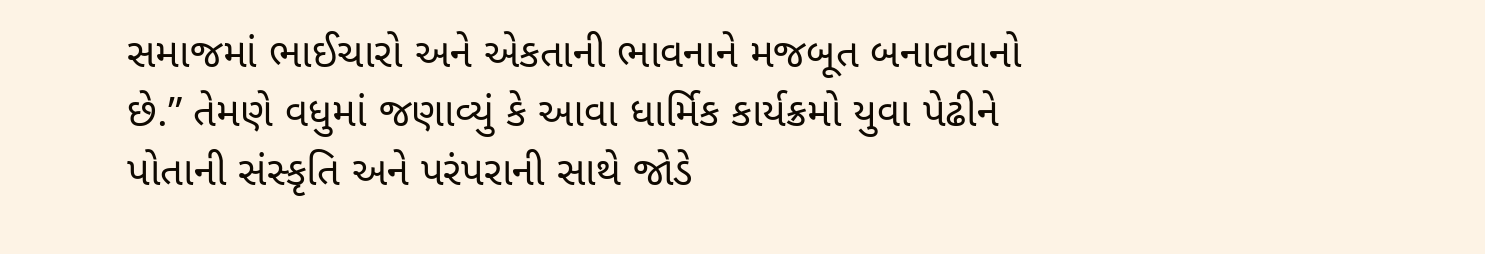સમાજમાં ભાઈચારો અને એકતાની ભાવનાને મજબૂત બનાવવાનો છે.” તેમણે વધુમાં જણાવ્યું કે આવા ધાર્મિક કાર્યક્રમો યુવા પેઢીને પોતાની સંસ્કૃતિ અને પરંપરાની સાથે જોડે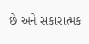છે અને સકારાત્મક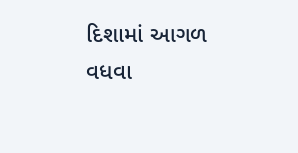દિશામાં આગળ વધવા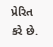પ્રેરિત કરે છે.